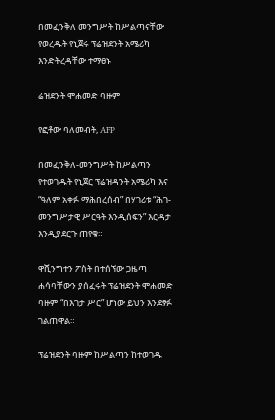በመፈንቅለ መንግሥት ከሥልጣናቸው የወረዱት የኒጀሩ ፕሬዝደንት አሜሪካ እንድትረዳቸው ተማፀኑ

ሬዝደንት ሞሐመድ ባዙም

የፎቶው ባለመብት, AFP

በመፈንቅለ-መንግሥት ከሥልጣን የተወገዱት የኒጀር ፕሬዝዳንት አሜሪካ እና “ዓለም አቀፉ ማሕበረሰብ” በሃገሪቱ “ሕገ-መንግሥታዊ ሥርዓት እንዲሰፍን” እርዳታ እንዲያደርጉ ጠየቁ።

ዋሺንግተን ፖስት በተሰኘው ጋዜጣ ሐሳባቸውን ያሰፈሩት ፕሬዝደንት ሞሐመድ ባዙም “በእገታ ሥር” ሆነው ይህን እንደፃፉ ገልጠዋል።

ፕሬዝደንት ባዙም ከሥልጣን ከተወገዱ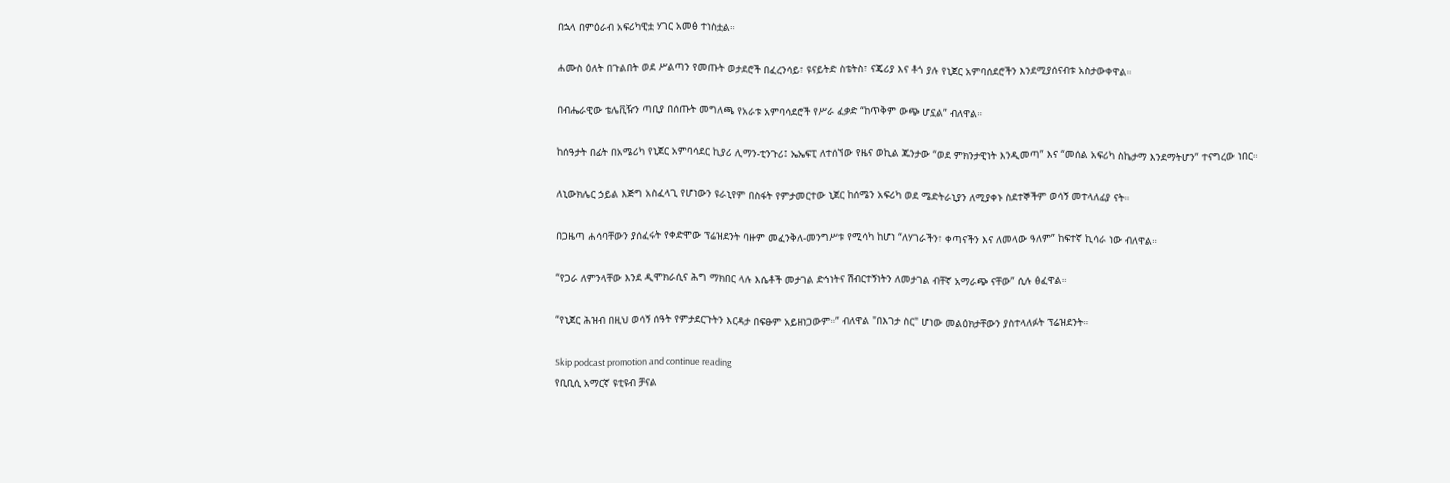በኋላ በምዕራብ አፍሪካዊቷ ሃገር አመፅ ተነስቷል።

ሐሙስ ዕለት በጉልበት ወደ ሥልጣን የመጡት ወታደሮች በፈረንሳይ፣ ዩናይትድ ስቴትስ፣ ናጄሪያ እና ቶጎ ያሉ የኒጀር አምባሰደሮችን እንደሚያሰናብቱ አስታውቀዋል።

በብሔራዊው ቴሌቪዥን ጣቢያ በሰጡት መግለጫ የአራቱ አምባሳደሮች የሥራ ፈቃድ “ከጥቅም ውጭ ሆኗል” ብለዋል።

ከሰዓታት በፊት በአሜሪካ የኒጀር አምባሳደር ኪያሪ ሊማን-ቲንጉሪ፤ ኤኤፍፒ ለተሰኘው የዜና ወኪል ጁንታው “ወደ ምክንታዊነት እንዲመጣ” እና “መሰል አፍሪካ ስኬታማ እንደማትሆን” ተናግረው ነበር።

ለኒውክሌር ኃይል እጅግ አስፈላጊ የሆነውን ዩራኒየም በስፋት የምታመርተው ኒጀር ከሰሜን አፍሪካ ወደ ሜድትራኒያን ለሚያቀኑ ስደተኞችም ወሳኝ መተላለፊያ ናት።

በጋዜጣ ሐሳባቸውን ያሰፈሩት የቀድሞው ፕሬዝደንት ባዙም መፈንቅለ-መንግሥቱ የሚሳካ ከሆነ “ለሃገራችን፣ ቀጣናችን እና ለመላው ዓለም” ከፍተኛ ኪሳራ ነው ብለዋል።

“የጋራ ለምንላቸው እንደ ዲሞክራሲና ሕግ ማክበር ላሉ እሴቶች መታገል ድኅነትና ሽብርተኝነትን ለመታገል ብቸኛ አማራጭ ናቸው” ሲሉ ፅፈዋል።

“የኒጀር ሕዝብ በዚህ ወሳኝ ሰዓት የምታደርጉትን እርዳታ በፍፁም አይዘነጋውም።” ብለዋል "በእገታ ስር" ሆነው መልዕክታቸውን ያስተላለፉት ፕሬዝደንት።

Skip podcast promotion and continue reading
የቢቢሲ አማርኛ ዩቲዩብ ቻናል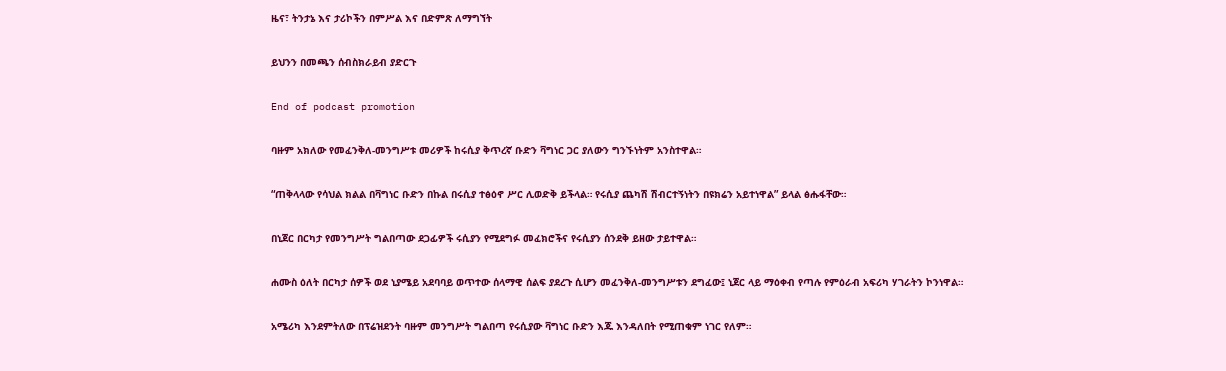ዜና፣ ትንታኔ እና ታሪኮችን በምሥል እና በድምጽ ለማግኘት

ይህንን በመጫን ሰብስክራይብ ያድርጉ

End of podcast promotion

ባዙም አክለው የመፈንቅለ-መንግሥቱ መሪዎች ከሩሲያ ቅጥረኛ ቡድን ቫግነር ጋር ያለውን ግንኙነትም አንስተዋል።

“ጠቅላላው የሳህል ክልል በቫግነር ቡድን በኩል በሩሲያ ተፅዕኖ ሥር ሊወድቅ ይችላል። የሩሲያ ጨካሽ ሽብርተኝነትን በዩክሬን አይተነዋል” ይላል ፅሑፋቸው።

በኒጀር በርካታ የመንግሥት ግልበጣው ደጋፊዎች ሩሲያን የሚደግፉ መፈክሮችና የሩሲያን ሰንደቅ ይዘው ታይተዋል።

ሐሙስ ዕለት በርካታ ሰዎች ወደ ኒያሜይ አደባባይ ወጥተው ሰላማዊ ሰልፍ ያደረጉ ሲሆን መፈንቅለ-መንግሥቱን ደግፈው፤ ኒጀር ላይ ማዕቀብ የጣሉ የምዕራብ አፍሪካ ሃገራትን ኮንነዋል።

አሜሪካ እንደምትለው በፕሬዝደንት ባዙም መንግሥት ግልበጣ የሩሲያው ቫግነር ቡድን እጁ እንዳለበት የሚጠቁም ነገር የለም።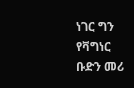ነገር ግን የቫግነር ቡድን መሪ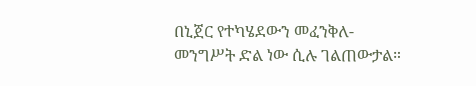በኒጀር የተካሄደውን መፈንቅለ-መንግሥት ድል ነው ሲሉ ገልጠውታል።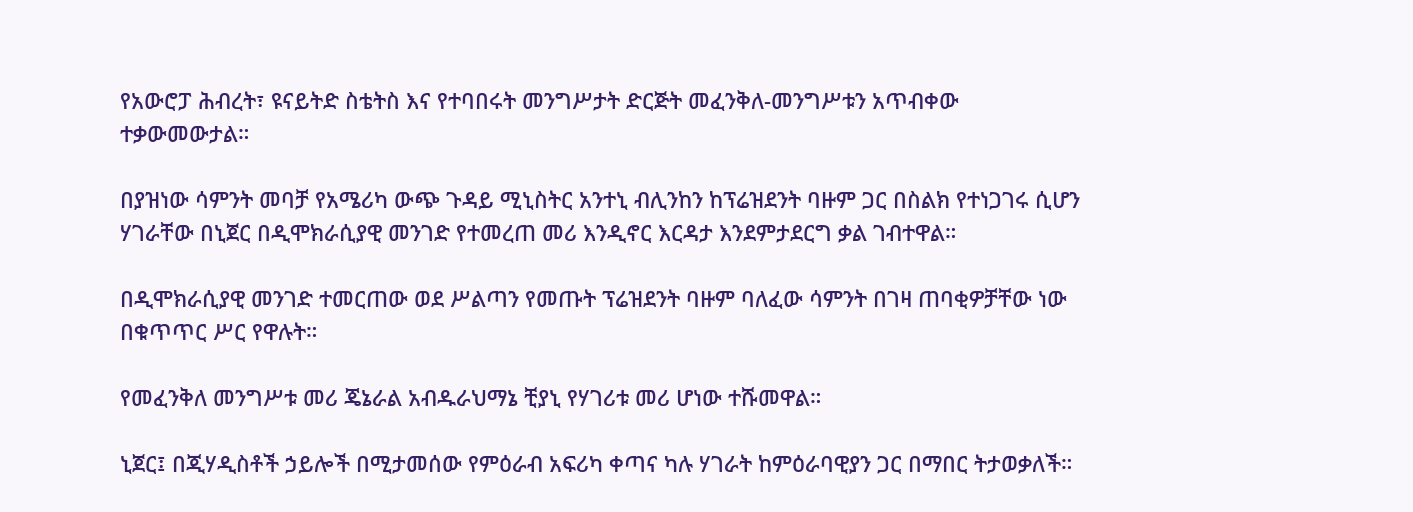የአውሮፓ ሕብረት፣ ዩናይትድ ስቴትስ እና የተባበሩት መንግሥታት ድርጅት መፈንቅለ-መንግሥቱን አጥብቀው ተቃውመውታል።

በያዝነው ሳምንት መባቻ የአሜሪካ ውጭ ጉዳይ ሚኒስትር አንተኒ ብሊንከን ከፕሬዝደንት ባዙም ጋር በስልክ የተነጋገሩ ሲሆን ሃገራቸው በኒጀር በዲሞክራሲያዊ መንገድ የተመረጠ መሪ እንዲኖር እርዳታ እንደምታደርግ ቃል ገብተዋል።

በዲሞክራሲያዊ መንገድ ተመርጠው ወደ ሥልጣን የመጡት ፕሬዝደንት ባዙም ባለፈው ሳምንት በገዛ ጠባቂዎቻቸው ነው በቁጥጥር ሥር የዋሉት።

የመፈንቅለ መንግሥቱ መሪ ጄኔራል አብዱራህማኔ ቺያኒ የሃገሪቱ መሪ ሆነው ተሹመዋል።

ኒጀር፤ በጂሃዲስቶች ኃይሎች በሚታመሰው የምዕራብ አፍሪካ ቀጣና ካሉ ሃገራት ከምዕራባዊያን ጋር በማበር ትታወቃለች።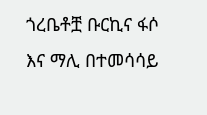ጎረቤቶቿ ቡርኪና ፋሶ እና ማሊ በተመሳሳይ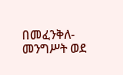በመፈንቅለ-መንግሥት ወደ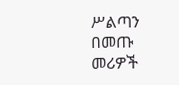ሥልጣን በመጡ መሪዎች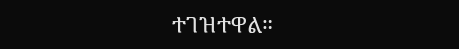ተገዝተዋል።